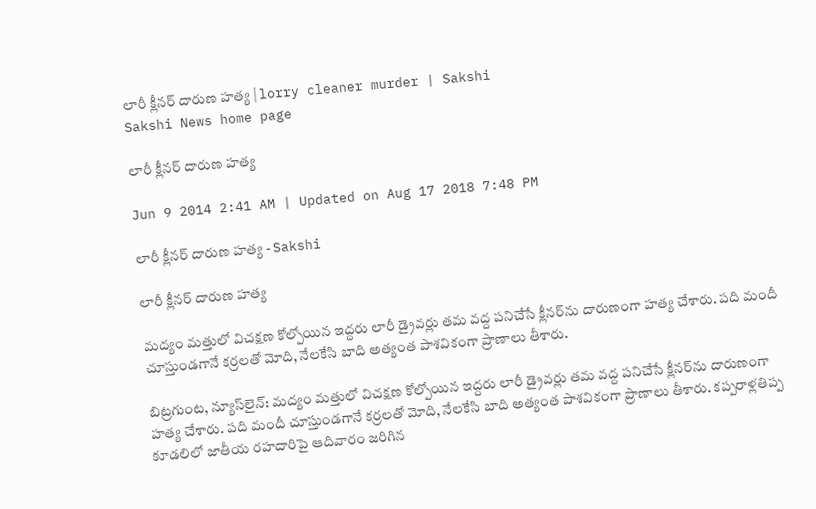లారీ క్లీనర్ దారుణ హత్య | lorry cleaner murder | Sakshi
Sakshi News home page

లారీ క్లీనర్ దారుణ హత్య

Jun 9 2014 2:41 AM | Updated on Aug 17 2018 7:48 PM

లారీ క్లీనర్ దారుణ హత్య - Sakshi

లారీ క్లీనర్ దారుణ హత్య

మద్యం మత్తులో విచక్షణ కోల్పోయిన ఇద్దరు లారీ డ్రైవర్లు తమ వద్ద పనిచేసే క్లీనర్‌ను దారుణంగా హత్య చేశారు. పది మందీ చూస్తుండగానే కర్రలతో మోది, నేలకేసి బాది అత్యంత పాశవికంగా ప్రాణాలు తీశారు.

బిట్రగుంట, న్యూస్‌లైన్: మద్యం మత్తులో విచక్షణ కోల్పోయిన ఇద్దరు లారీ డ్రైవర్లు తమ వద్ద పనిచేసే క్లీనర్‌ను దారుణంగా హత్య చేశారు. పది మందీ చూస్తుండగానే కర్రలతో మోది, నేలకేసి బాది అత్యంత పాశవికంగా ప్రాణాలు తీశారు. కప్పరాళ్లతిప్ప కూడలిలో జాతీయ రహదారిపై ఆదివారం జరిగిన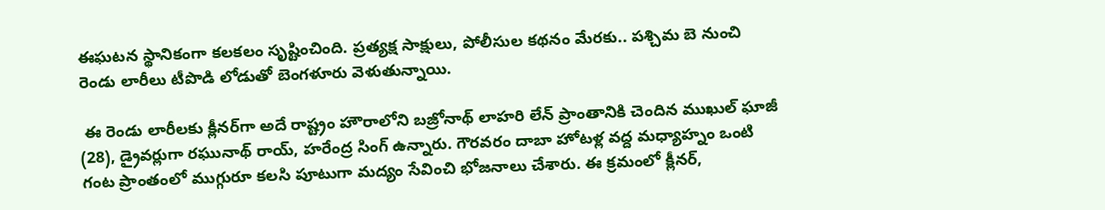ఈఘటన స్థానికంగా కలకలం సృష్టించింది. ప్రత్యక్ష సాక్షులు, పోలీసుల కథనం మేరకు.. పశ్చిమ బె నుంచి రెండు లారీలు టీపొడి లోడుతో బెంగళూరు వెళుతున్నాయి.

 ఈ రెండు లారీలకు క్లీనర్‌గా అదే రాష్ట్రం హౌరాలోని బజ్రోనాథ్ లాహరి లేన్ ప్రాంతానికి చెందిన ముఖుల్ ఘాజీ (28), డ్రైవర్లుగా రఘునాథ్ రాయ్, హరేంద్ర సింగ్ ఉన్నారు. గౌరవరం దాబా హోటళ్ల వద్ద మధ్యాహ్నం ఒంటి గంట ప్రాంతంలో ముగ్గురూ కలసి పూటుగా మద్యం సేవించి భోజనాలు చేశారు. ఈ క్రమంలో క్లీనర్,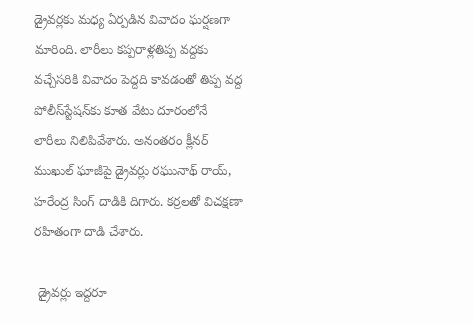డ్రైవర్లకు మధ్య ఏర్పడిన వివాదం ఘర్షణగా మారింది. లారీలు కప్పరాళ్లతిప్ప వద్దకు వచ్చేసరికి వివాదం పెద్దది కావడంతో తిప్ప వద్ద పోలీస్‌స్టేషన్‌కు కూత వేటు దూరంలోనే లారీలు నిలిపివేశారు. అనంతరం క్లీనర్ ముఖుల్ ఘాజీపై డ్రైవర్లు రఘునాథ్ రాయ్, హరేంద్ర సింగ్ దాడికి దిగారు. కర్రలతో విచక్షణా రహితంగా దాడి చేశారు.

 డ్రైవర్లు ఇద్దరూ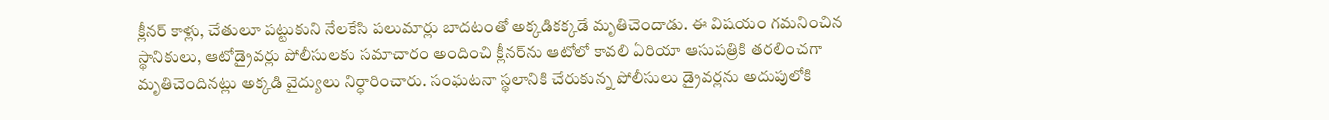క్లీనర్ కాళ్లు, చేతులూ పట్టుకుని నేలకేసి పలుమార్లు బాదటంతో అక్కడికక్కడే మృతిచెందాడు. ఈ విషయం గమనించిన స్థానికులు, ఆటోడ్రైవర్లు పోలీసులకు సమాచారం అందించి క్లీనర్‌ను ఆటోలో కావలి ఏరియా ఆసుపత్రికి తరలించగా మృతిచెందినట్లు అక్కడి వైద్యులు నిర్ధారించారు. సంఘటనా స్థలానికి చేరుకున్న పోలీసులు డ్రైవర్లను అదుపులోకి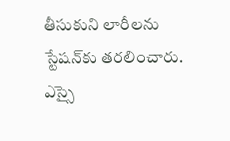తీసుకుని లారీలను స్టేషన్‌కు తరలించారు. ఎస్సై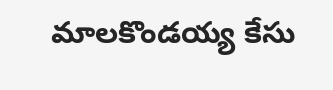మాలకొండయ్య కేసు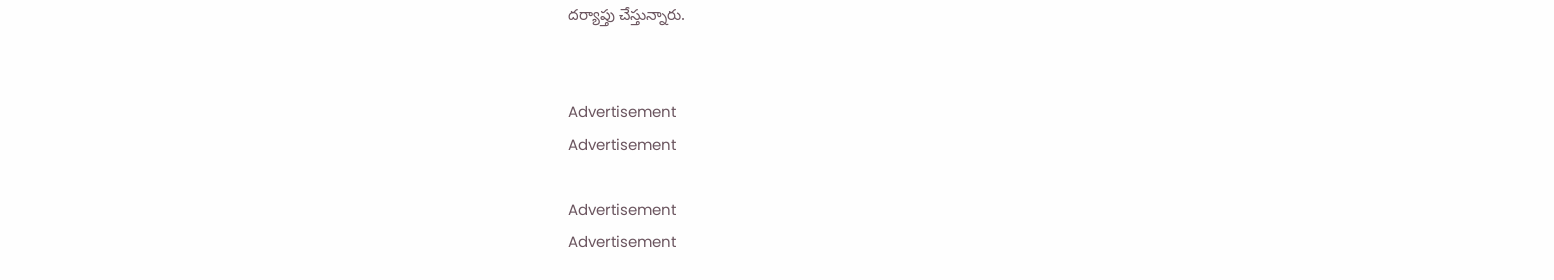దర్యాప్తు చేస్తున్నారు.


Advertisement
Advertisement

Advertisement
Advertisement